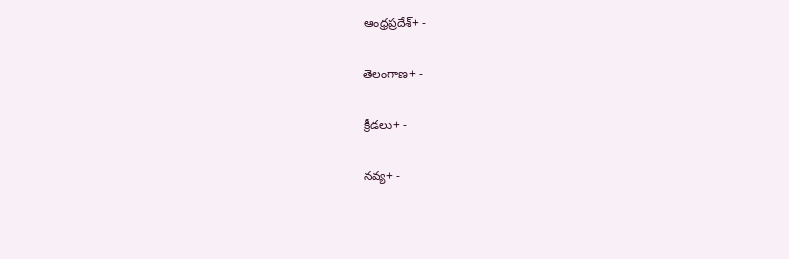ఆంధ్రప్రదేశ్+ -

తెలంగాణ+ -

క్రీడలు+ -

నవ్య+ -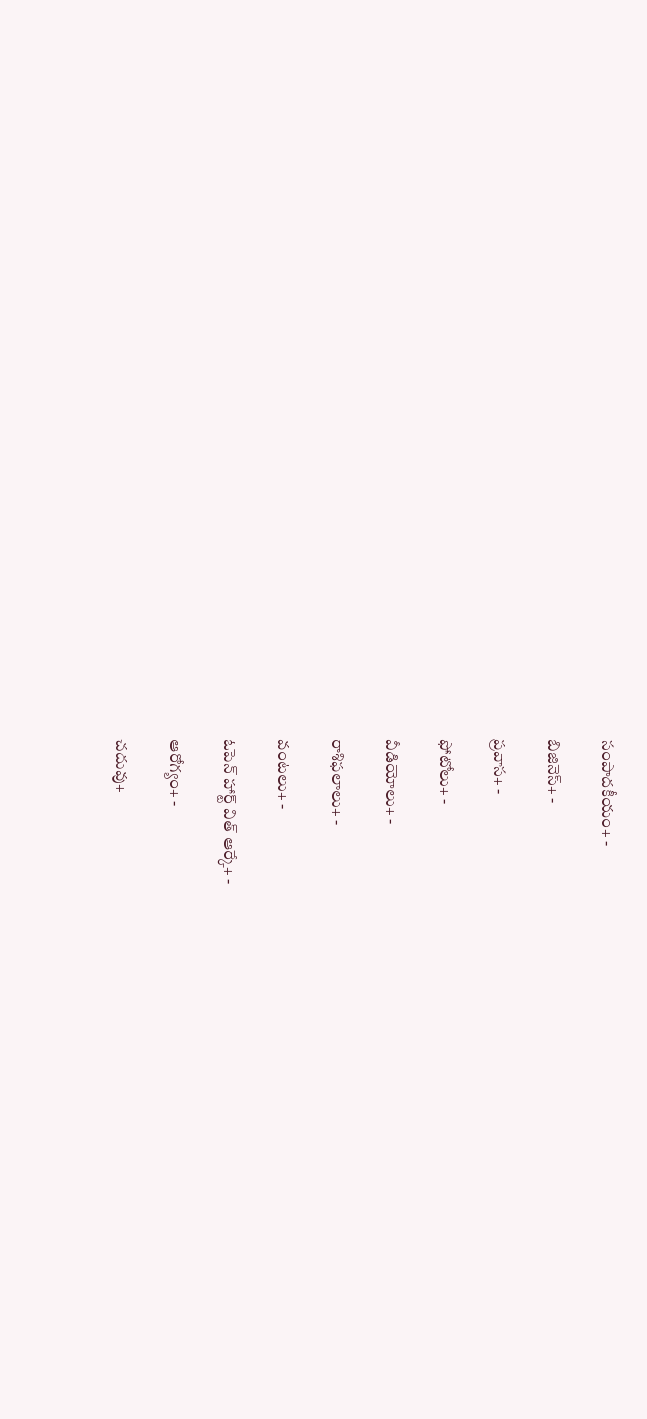సంపాదకీయం+ -

బిజినెస్+ -

ప్రవాస+ -

ఫోటోలు+ -

వీడియోలు+ -

రాశిఫలాలు+ -

వంటలు+ -

ఓపెన్ హార్ట్ విత్ ఆర్కే+ -

ఆరోగ్యం+ -

చదువు+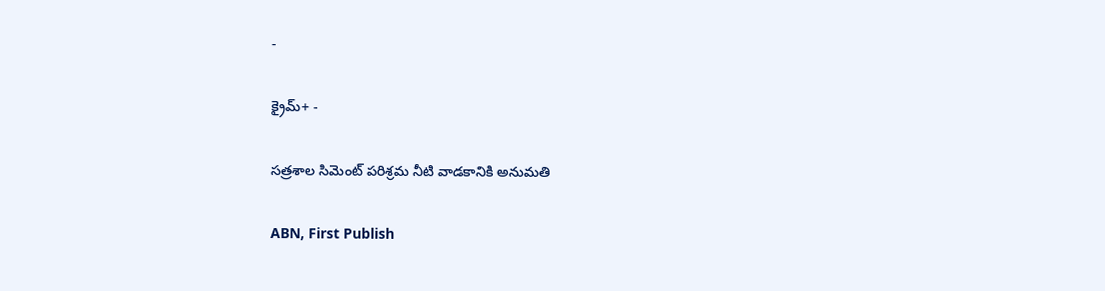-

క్రైమ్+ -

సత్రశాల సిమెంట్‌ పరిశ్రమ నీటి వాడకానికి అనుమతి

ABN, First Publish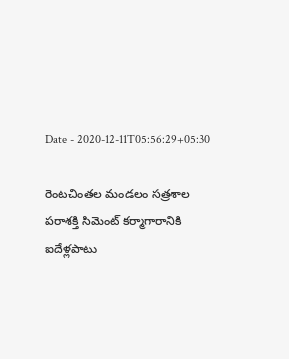Date - 2020-12-11T05:56:29+05:30

రెంటచింతల మండలం సత్రశాల పరాశక్తి సిమెంట్‌ కర్మాగారానికి ఐదేళ్లపాటు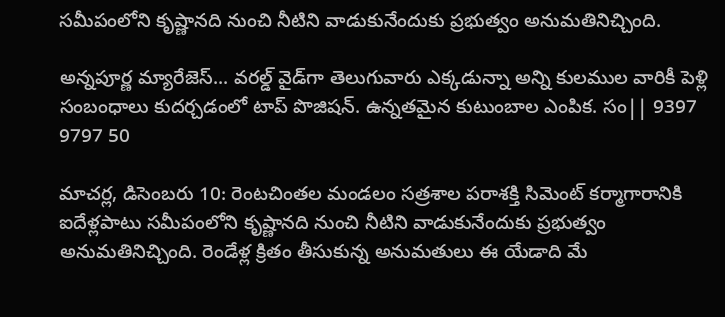సమీపంలోని కృష్ణానది నుంచి నీటిని వాడుకునేందుకు ప్రభుత్వం అనుమతినిచ్చింది.

అన్నపూర్ణ మ్యారేజెస్... వరల్డ్ వైడ్‌గా తెలుగువారు ఎక్కడున్నా అన్ని కులముల వారికీ పెళ్లి సంబంధాలు కుదర్చడంలో టాప్ పొజిషన్. ఉన్నతమైన కుటుంబాల ఎంపిక. సం|| 9397 9797 50

మాచర్ల, డిసెంబరు 10: రెంటచింతల మండలం సత్రశాల పరాశక్తి సిమెంట్‌ కర్మాగారానికి ఐదేళ్లపాటు సమీపంలోని కృష్ణానది నుంచి నీటిని వాడుకునేందుకు ప్రభుత్వం అనుమతినిచ్చింది. రెండేళ్ల క్రితం తీసుకున్న అనుమతులు ఈ యేడాది మే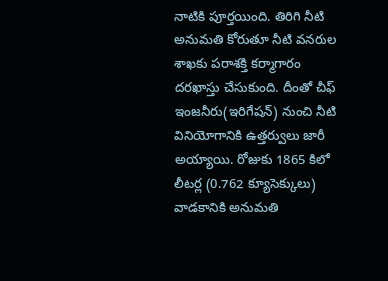నాటికి పూర్తయింది. తిరిగి నీటి అనుమతి కోరుతూ నీటి వనరుల శాఖకు పరాశక్తి కర్మాగారం దరఖాస్తు చేసుకుంది. దీంతో చీఫ్‌ ఇంజనీరు(ఇరిగేషన్‌) నుంచి నీటి వినియోగానికి ఉత్తర్వులు జారీ అయ్యాయి. రోజుకు 1865 కిలో లీటర్ల (0.762 క్యూసెక్కులు) వాడకానికి అనుమతి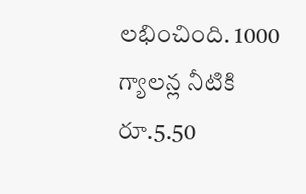లభించింది. 1000 గ్యాలన్ల నీటికి రూ.5.50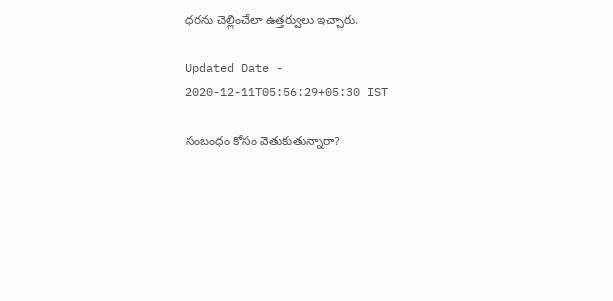ధరను చెల్లించేలా ఉత్తర్వులు ఇచ్చారు.

Updated Date - 2020-12-11T05:56:29+05:30 IST

సంబంధం కోసం వెతుకుతున్నారా?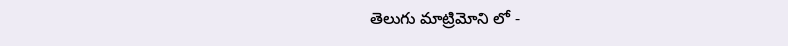తెలుగు మాట్రిమోని లో -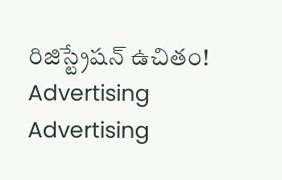రిజిస్ట్రేషన్ ఉచితం!
Advertising
Advertising